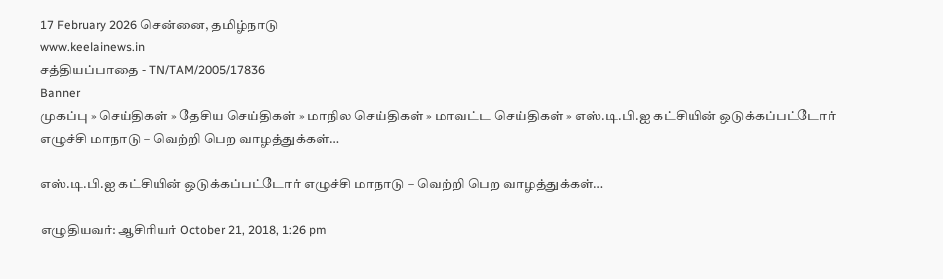17 February 2026 சென்னை, தமிழ்நாடு
www.keelainews.in
சத்தியப்பாதை - TN/TAM/2005/17836
Banner
முகப்பு » செய்திகள் » தேசிய செய்திகள் » மாநில செய்திகள் » மாவட்ட செய்திகள் » எஸ்.டி.பி.ஐ கட்சியின் ஒடுக்கப்பட்டோர் எழுச்சி மாநாடு – வெற்றி பெற வாழத்துக்கள்…

எஸ்.டி.பி.ஐ கட்சியின் ஒடுக்கப்பட்டோர் எழுச்சி மாநாடு – வெற்றி பெற வாழத்துக்கள்…

எழுதியவர்: ஆசிரியர் October 21, 2018, 1:26 pm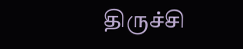திருச்சி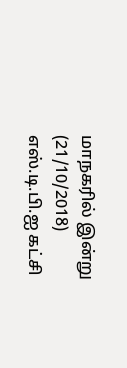மாநகரில் இன்று (21/10/2018) எஸ்.டி.பி.ஐ கட்சி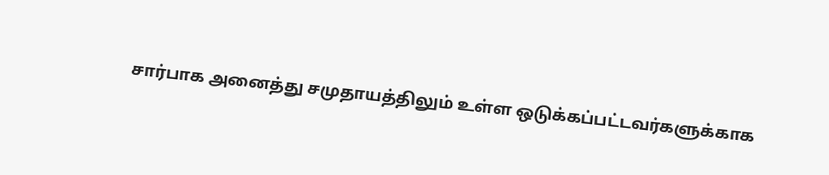சார்பாக அனைத்து சமுதாயத்திலும் உள்ள ஒடுக்கப்பட்டவர்களுக்காக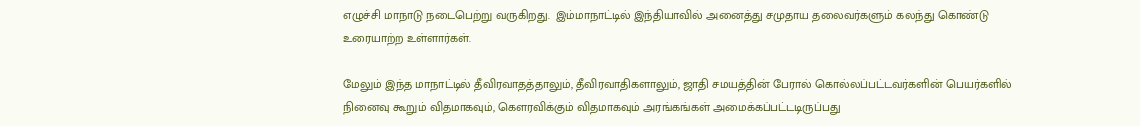எழுச்சி மாநாடு நடைபெற்று வருகிறது.  இம்மாநாட்டில் இந்தியாவில் அனைத்து சமுதாய தலைவர்களும் கலந்து கொண்டு உரையாற்ற உள்ளார்கள்.

மேலும் இந்த மாநாட்டில் தீவிரவாதத்தாலும், தீவிரவாதிகளாலும், ஜாதி சமயத்தின் பேரால் கொல்லப்பட்டவர்களின் பெயர்களில் நினைவு கூறும் விதமாகவும், கௌரவிக்கும் விதமாகவும் அரங்கங்கள் அமைக்கப்பட்டடிருப்பது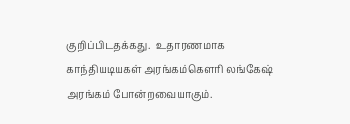குறிப்பிடதக்கது.  உதாரணமாக காந்தியடியகள் அரங்கம்கெளரி லங்கேஷ் அரங்கம் போன்றவையாகும்.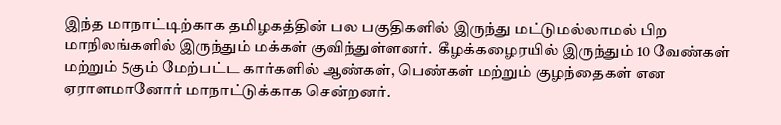இந்த மாநாட்டிற்காக தமிழகத்தின் பல பகுதிகளில் இருந்து மட்டுமல்லாமல் பிற மாநிலங்களில் இருந்தும் மக்கள் குவிந்துள்ளனர்.  கீழக்கழைரயில் இருந்தும் 10 வேண்கள் மற்றும் 5கும் மேற்பட்ட கார்களில் ஆண்கள், பெண்கள் மற்றும் குழந்தைகள் என ஏராளமானோர் மாநாட்டுக்காக சென்றனர்.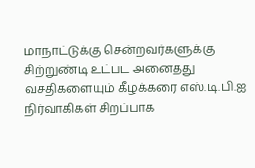மாநாட்டுக்கு சென்றவர்களுக்கு சிற்றுண்டி உட்பட அனைதது வசதிகளையும் கீழக்கரை எஸ்.டி.பி.ஐ நிர்வாகிகள் சிறப்பாக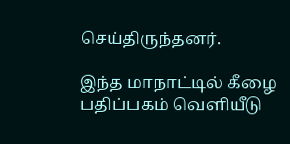செய்திருந்தனர்.

இந்த மாநாட்டில் கீழை பதிப்பகம் வெளியீடு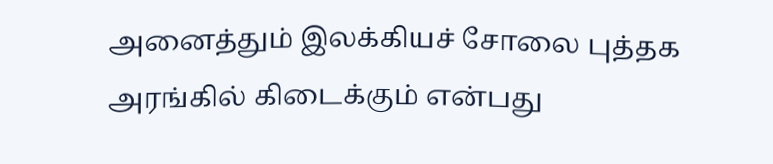அனைத்தும் இலக்கியச் சோலை புத்தக அரங்கில் கிடைக்கும் என்பது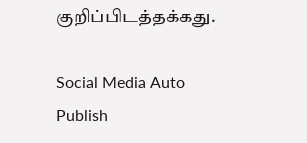குறிப்பிடத்தக்கது.

Social Media Auto Publish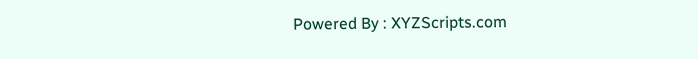Powered By : XYZScripts.com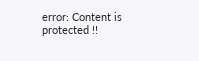error: Content is protected !!